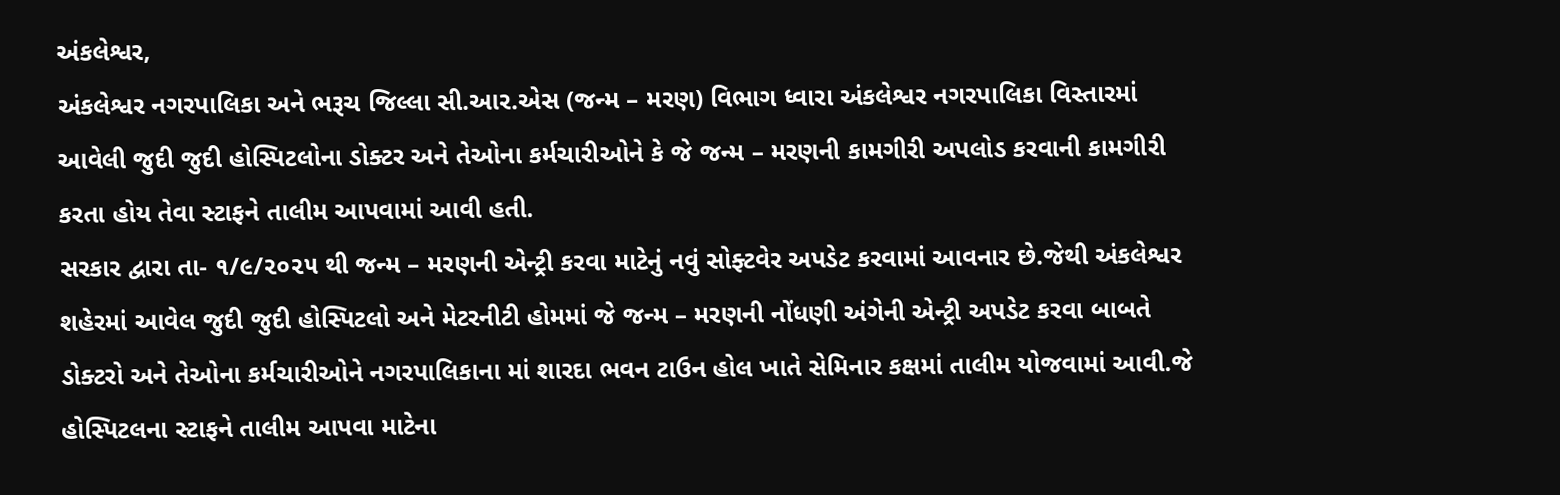અંકલેશ્વર,
અંકલેશ્વર નગરપાલિકા અને ભરૂચ જિલ્લા સી.આર.એસ (જન્મ – મરણ) વિભાગ ધ્વારા અંકલેશ્વર નગરપાલિકા વિસ્તારમાં આવેલી જુદી જુદી હોસ્પિટલોના ડોક્ટર અને તેઓના કર્મચારીઓને કે જે જન્મ – મરણની કામગીરી અપલોડ કરવાની કામગીરી કરતા હોય તેવા સ્ટાફને તાલીમ આપવામાં આવી હતી.
સરકાર દ્વારા તા- ૧/૯/૨૦૨૫ થી જન્મ – મરણની એન્ટ્રી કરવા માટેનું નવું સોફ્ટવેર અપડેટ કરવામાં આવનાર છે.જેથી અંકલેશ્વર શહેરમાં આવેલ જુદી જુદી હોસ્પિટલો અને મેટરનીટી હોમમાં જે જન્મ – મરણની નોંધણી અંગેની એન્ટ્રી અપડેટ કરવા બાબતે ડોક્ટરો અને તેઓના કર્મચારીઓને નગરપાલિકાના માં શારદા ભવન ટાઉન હોલ ખાતે સેમિનાર કક્ષમાં તાલીમ યોજવામાં આવી.જે હોસ્પિટલના સ્ટાફને તાલીમ આપવા માટેના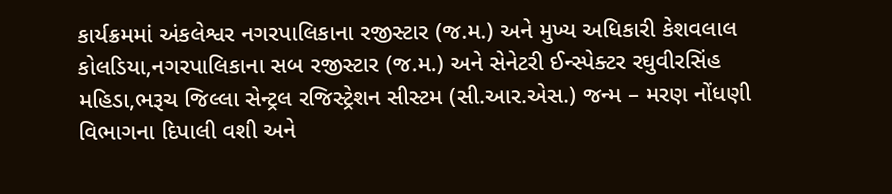કાર્યક્રમમાં અંકલેશ્વર નગરપાલિકાના રજીસ્ટાર (જ.મ.) અને મુખ્ય અધિકારી કેશવલાલ કોલડિયા,નગરપાલિકાના સબ રજીસ્ટાર (જ.મ.) અને સેનેટરી ઈન્સ્પેક્ટર રઘુવીરસિંહ મહિડા,ભરૂચ જિલ્લા સેન્ટ્રલ રજિસ્ટ્રેશન સીસ્ટમ (સી.આર.એસ.) જન્મ – મરણ નોંધણી વિભાગના દિપાલી વશી અને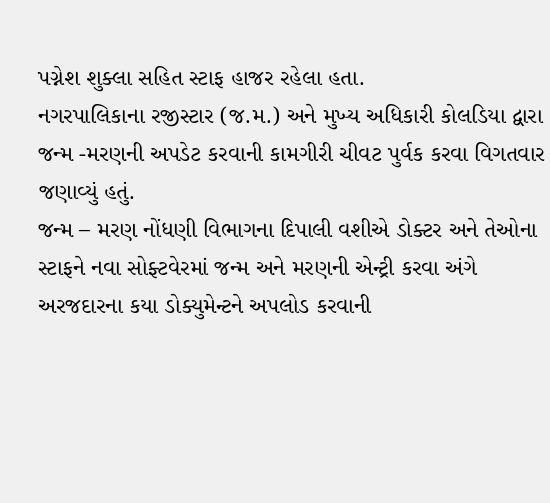પગ્નેશ શુક્લા સહિત સ્ટાફ હાજર રહેલા હતા.
નગરપાલિકાના રજીસ્ટાર (જ.મ.) અને મુખ્ય અધિકારી કોલડિયા દ્વારા જન્મ -મરણની અપડેટ કરવાની કામગીરી ચીવટ પુર્વક કરવા વિગતવાર જણાવ્યું હતું.
જન્મ – મરણ નોંધણી વિભાગના દિપાલી વશીએ ડોક્ટર અને તેઓના સ્ટાફને નવા સોફ્ટવેરમાં જન્મ અને મરણની એન્ટ્રી કરવા અંગે અરજદારના કયા ડોક્યુમેન્ટને અપલોડ કરવાની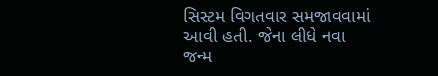સિસ્ટમ વિગતવાર સમજાવવામાં આવી હતી. જેના લીધે નવા જન્મ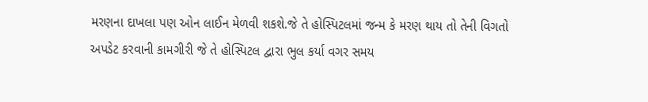મરણના દાખલા પણ ઓન લાઈન મેળવી શકશે.જે તે હોસ્પિટલમાં જન્મ કે મરણ થાય તો તેની વિગતો અપડેટ કરવાની કામગીરી જે તે હોસ્પિટલ દ્વારા ભુલ કર્યા વગર સમય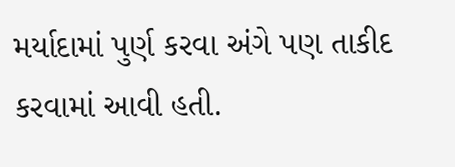મર્યાદામાં પુર્ણ કરવા અંગે પણ તાકીદ કરવામાં આવી હતી.